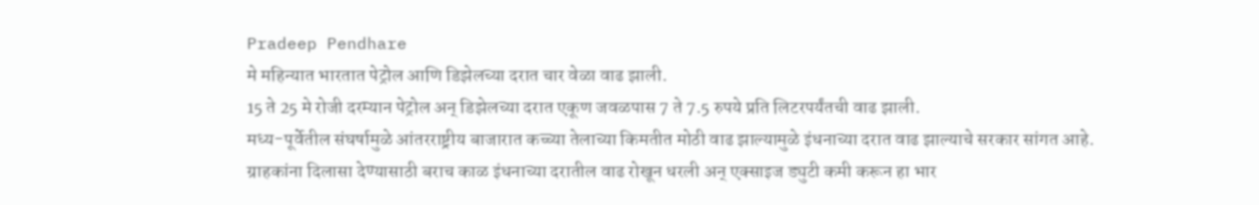Pradeep Pendhare
मे महिन्यात भारतात पेट्रोल आणि डिझेलच्या दरात चार वेळा वाढ झाली.
15 ते 25 मे रोजी दरम्यान पेट्रोल अन् डिझेलच्या दरात एकूण जवळपास 7 ते 7.5 रुपये प्रति लिटरपर्यंतची वाढ झाली.
मध्य-पूर्वेतील संघर्षामुळे आंतरराष्ट्रीय बाजारात कच्च्या तेलाच्या किमतीत मोठी वाढ झाल्यामुळे इंधनाच्या दरात वाढ झाल्याचे सरकार सांगत आहे.
ग्राहकांना दिलासा देण्यासाठी बराच काळ इंधनाच्या दरातील वाढ रोखून धरली अन् एक्साइज ड्युटी कमी करून हा भार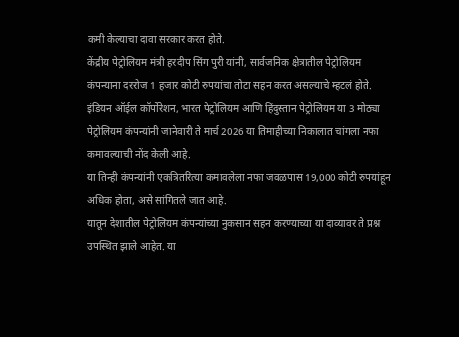कमी केल्याचा दावा सरकार करत होते.
केंद्रीय पेट्रोलियम मंत्री हरदीप सिंग पुरी यांनी, सार्वजनिक क्षेत्रातील पेट्रोलियम कंपन्याना दररोज 1 हजार कोटी रुपयांचा तोटा सहन करत असल्याचे म्हटलं होते.
इंडियन ऑईल कॉर्पोरेशन, भारत पेट्रोलियम आणि हिंदुस्तान पेट्रोलियम या 3 मोठ्या पेट्रोलियम कंपन्यांनी जानेवारी ते मार्च 2026 या तिमाहीच्या निकालात चांगला नफा कमावल्याची नोंद केली आहे.
या तिन्ही कंपन्यांनी एकत्रितरित्या कमावलेला नफा जवळपास 19,000 कोटी रुपयांहून अधिक होता, असे सांगितले जात आहे.
यातून देशातील पेट्रोलियम कंपन्यांच्या नुकसान सहन करण्याच्या या दाव्यावर ते प्रश्न उपस्थित झाले आहेत. या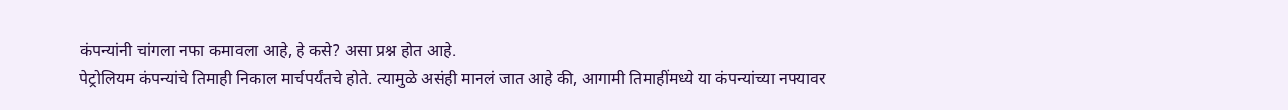कंपन्यांनी चांगला नफा कमावला आहे, हे कसे? असा प्रश्न होत आहे.
पेट्रोलियम कंपन्यांचे तिमाही निकाल मार्चपर्यंतचे होते. त्यामुळे असंही मानलं जात आहे की, आगामी तिमाहींमध्ये या कंपन्यांच्या नफ्यावर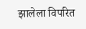झालेला विपरित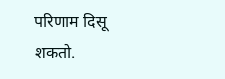परिणाम दिसू शकतो.